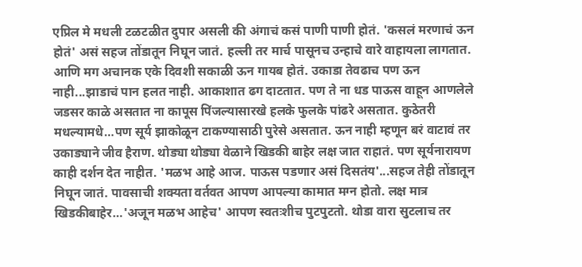एप्रिल मे मधली टळटळीत दुपार असली की अंगाचं कसं पाणी पाणी होतं. 'कसलं मरणाचं ऊन होतं' असं सहज तोंडातून निघून जातं. हल्ली तर मार्च पासूनच उन्हाचे वारे वाहायला लागतात. आणि मग अचानक एके दिवशी सकाळी ऊन गायब होतं. उकाडा तेवढाच पण ऊन नाही...झाडाचं पान हलत नाही. आकाशात ढग दाटतात. पण ते ना धड पाऊस वाहून आणलेले जडसर काळे असतात ना कापूस पिंजल्यासारखे हलके फुलके पांढरे असतात. कुठेतरी मधल्यामधे…पण सूर्य झाकोळून टाकण्यासाठी पुरेसे असतात. ऊन नाही म्हणून बरं वाटावं तर उकाड्याने जीव हैराण. थोड्या थोड्या वेळाने खिडकी बाहेर लक्ष जात राहातं. पण सूर्यनारायण काही दर्शन देत नाहीत. 'मळभ आहे आज. पाऊस पडणार असं दिसतंय'...सहज तेही तोंडातून निघून जातं. पावसाची शक्यता वर्तवत आपण आपल्या कामात मग्न होतो. लक्ष मात्र खिडकीबाहेर…'अजून मळभ आहेच' आपण स्वतःशीच पुटपुटतो. थोडा वारा सुटलाच तर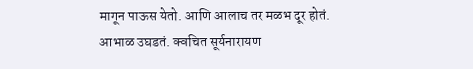मागून पाऊस येतो. आणि आलाच तर मळभ दूर होतं. आभाळ उघडतं. क्वचित सूर्यनारायण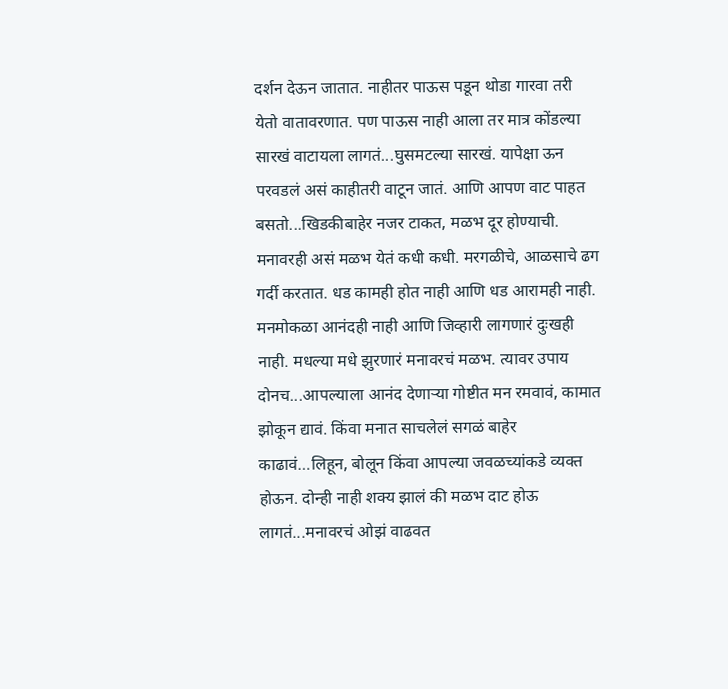दर्शन देऊन जातात. नाहीतर पाऊस पडून थोडा गारवा तरी येतो वातावरणात. पण पाऊस नाही आला तर मात्र कोंडल्या सारखं वाटायला लागतं...घुसमटल्या सारखं. यापेक्षा ऊन परवडलं असं काहीतरी वाटून जातं. आणि आपण वाट पाहत बसतो...खिडकीबाहेर नजर टाकत, मळभ दूर होण्याची.
मनावरही असं मळभ येतं कधी कधी. मरगळीचे, आळसाचे ढग गर्दी करतात. धड कामही होत नाही आणि धड आरामही नाही. मनमोकळा आनंदही नाही आणि जिव्हारी लागणारं दुःखही नाही. मधल्या मधे झुरणारं मनावरचं मळभ. त्यावर उपाय दोनच...आपल्याला आनंद देणाऱ्या गोष्टीत मन रमवावं, कामात झोकून द्यावं. किंवा मनात साचलेलं सगळं बाहेर काढावं…लिहून, बोलून किंवा आपल्या जवळच्यांकडे व्यक्त होऊन. दोन्ही नाही शक्य झालं की मळभ दाट होऊ लागतं...मनावरचं ओझं वाढवत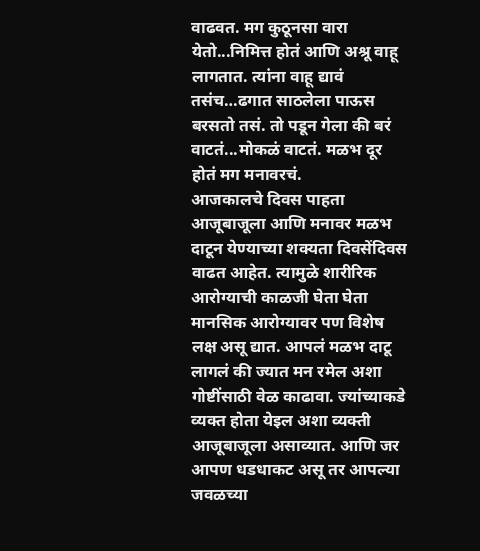वाढवत. मग कुठूनसा वारा येतो...निमित्त होतं आणि अश्रू वाहू लागतात. त्यांना वाहू द्यावं तसंच…ढगात साठलेला पाऊस बरसतो तसं. तो पडून गेला की बरं वाटतं...मोकळं वाटतं. मळभ दूर होतं मग मनावरचं.
आजकालचे दिवस पाहता आजूबाजूला आणि मनावर मळभ दाटून येण्याच्या शक्यता दिवसेंदिवस वाढत आहेत. त्यामुळे शारीरिक आरोग्याची काळजी घेता घेता मानसिक आरोग्यावर पण विशेष लक्ष असू द्यात. आपलं मळभ दाटू लागलं की ज्यात मन रमेल अशा गोष्टींसाठी वेळ काढावा. ज्यांच्याकडे व्यक्त होता येइल अशा व्यक्ती आजूबाजूला असाव्यात. आणि जर आपण धडधाकट असू तर आपल्या जवळच्या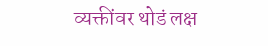व्यक्तींवर थोडं लक्ष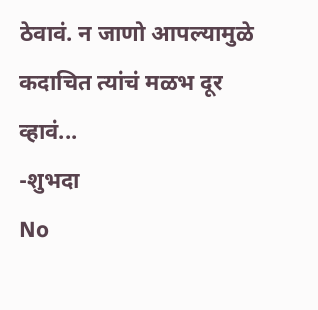ठेवावं. न जाणो आपल्यामुळे कदाचित त्यांचं मळभ दूर व्हावं...
-शुभदा
No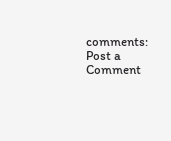comments:
Post a Comment